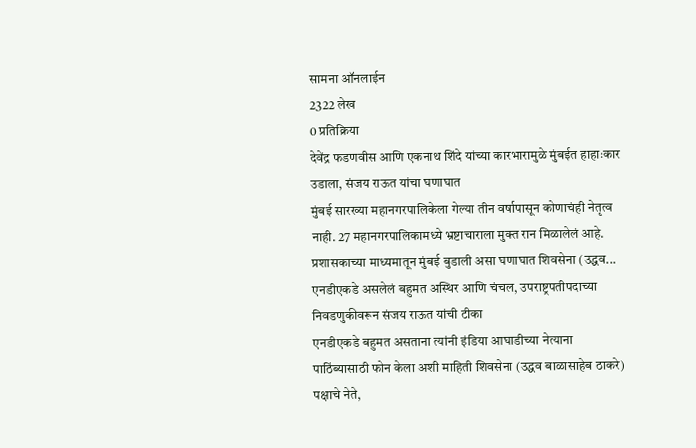सामना ऑनलाईन
2322 लेख
0 प्रतिक्रिया
देवेंद्र फडणवीस आणि एकनाथ शिंदे यांच्या कारभारामुळे मुंबईत हाहाःकार उडाला, संजय राऊत यांचा घणाघात
मुंबई सारख्या महानगरपालिकेला गेल्या तीन वर्षापासून कोणाचंही नेतृत्व नाही. 27 महानगरपालिकामध्ये भ्रष्टाचाराला मुक्त रान मिळालेलं आहे. प्रशासकाच्या माध्यमातून मुंबई बुडाली असा घणाघात शिवसेना (उद्धव...
एनडीएकडे असलेलं बहुमत अस्थिर आणि चंचल, उपराष्ट्रपतीपदाच्या निवडणुकीवरून संजय राऊत यांची टीका
एनडीएकडे बहुमत असताना त्यांनी इंडिया आघाडीच्या नेत्याना पाठिंब्यासाठी फोन केला अशी माहिती शिवसेना (उद्धव बाळासाहेब ठाकरे) पक्षाचे नेते,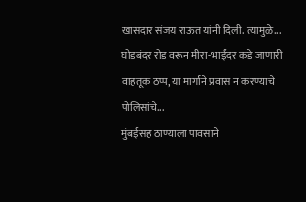खासदार संजय राऊत यांनी दिली. त्यामुळे...
घोडबंदर रोड वरून मीरा-भाईंदर कडे जाणारी वाहतूक ठप्प, या मार्गाने प्रवास न करण्याचे पोलिसांचे...
मुंबईसह ठाण्याला पावसाने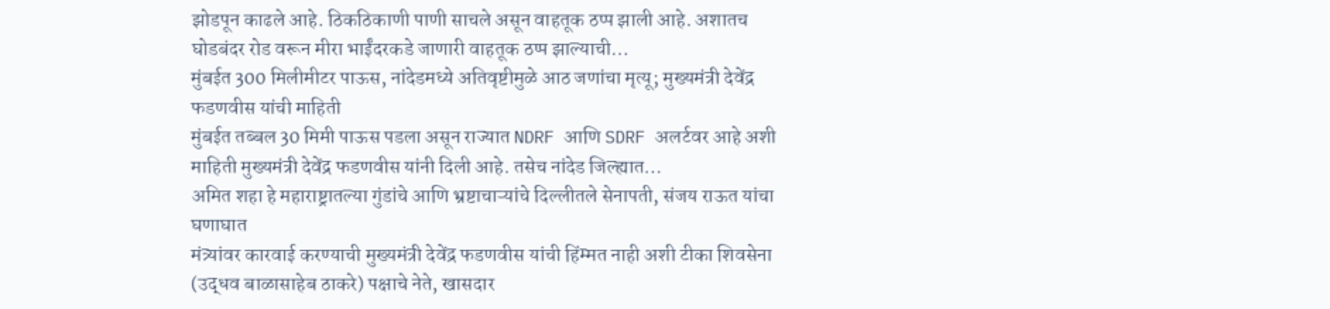झोडपून काढले आहे. ठिकठिकाणी पाणी साचले असून वाहतूक ठप्प झाली आहे. अशातच घोडबंदर रोड वरून मीरा भाईंदरकडे जाणारी वाहतूक ठप्प झाल्याची...
मुंबईत 300 मिलीमीटर पाऊस, नांदेडमध्ये अतिवृष्टीमुळे आठ जणांचा मृत्यू; मुख्यमंत्री देवेंद्र फडणवीस यांची माहिती
मुंबईत तब्बल 30 मिमी पाऊस पडला असून राज्यात NDRF आणि SDRF अलर्टवर आहे अशी माहिती मुख्यमंत्री देवेंद्र फडणवीस यांनी दिली आहे. तसेच नांदेड जिल्ह्यात...
अमित शहा हे महाराष्ट्रातल्या गुंडांचे आणि भ्रष्टाचाऱ्यांचे दिल्लीतले सेनापती, संजय राऊत यांचा घणाघात
मंत्र्यांवर कारवाई करण्याची मुख्यमंत्री देवेंद्र फडणवीस यांची हिंम्मत नाही अशी टीका शिवसेना (उद्धव बाळासाहेब ठाकरे) पक्षाचे नेते, खासदार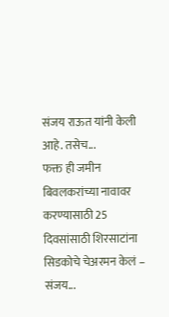संजय राऊत यांनी केली आहे. तसेच...
फक्त ही जमीन बिवलकरांच्या नावावर करण्यासाठी 25 दिवसांसाठी शिरसाटांना सिडकोचे चेअरमन केलं – संजय...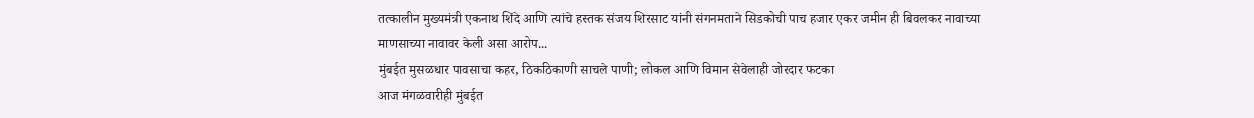तत्कालीन मुख्यमंत्री एकनाथ शिंदे आणि त्यांचे हस्तक संजय शिरसाट यांनी संगनमताने सिडकोची पाच हजार एकर जमीन ही बिवलकर नावाच्या माणसाच्या नावावर केली असा आरोप...
मुंबईत मुसळधार पावसाचा कहर, ठिकठिकाणी साचले पाणी; लोकल आणि विमान सेवेलाही जोरदार फटका
आज मंगळवारीही मुंबईत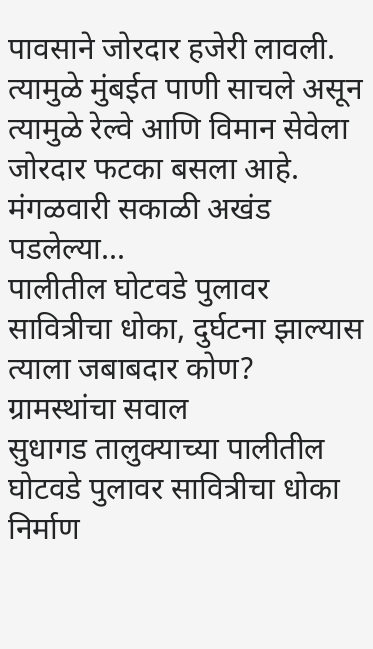पावसाने जोरदार हजेरी लावली. त्यामुळे मुंबईत पाणी साचले असून त्यामुळे रेल्वे आणि विमान सेवेला जोरदार फटका बसला आहे.
मंगळवारी सकाळी अखंड पडलेल्या...
पालीतील घोटवडे पुलावर सावित्रीचा धोका, दुर्घटना झाल्यास त्याला जबाबदार कोण? ग्रामस्थांचा सवाल
सुधागड तालुक्याच्या पालीतील घोटवडे पुलावर सावित्रीचा धोका निर्माण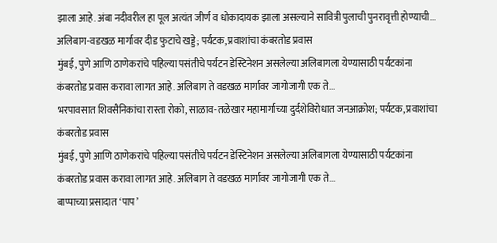झाला आहे. अंबा नदीवरील हा पूल अत्यंत जीर्ण व धोकादायक झाला असल्याने सावित्री पुलाची पुनरावृत्ती होण्याची...
अलिबाग-वडखळ मार्गावर दीड फुटाचे खड्डे; पर्यटक, प्रवाशांचा कंबरतोड प्रवास
मुंबई, पुणे आणि ठाणेकरांचे पहिल्या पसंतीचे पर्यटन डेस्टिनेशन असलेल्या अलिबागला येण्यासाठी पर्यटकांना कंबरतोड प्रवास करावा लागत आहे. अलिबाग ते वडखळ मार्गावर जागोजागी एक ते...
भरपावसात शिवसैनिकांचा रास्ता रोको, साळाव-तळेखार महामार्गाच्या दुर्दशेविरोधात जनआक्रोश; पर्यटक, प्रवाशांचा कंबरतोड प्रवास
मुंबई, पुणे आणि ठाणेकरांचे पहिल्या पसंतीचे पर्यटन डेस्टिनेशन असलेल्या अलिबागला येण्यासाठी पर्यटकांना कंबरतोड प्रवास करावा लागत आहे. अलिबाग ते वडखळ मार्गावर जागोजागी एक ते...
बाप्पाच्या प्रसादात ‘पाप’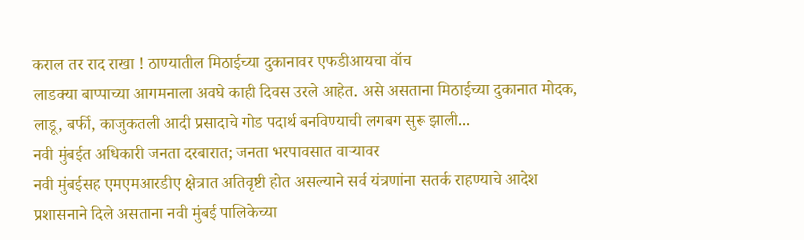कराल तर राद राखा ! ठाण्यातील मिठाईच्या दुकानावर एफडीआयचा वॉच
लाडक्या बाप्पाच्या आगमनाला अवघे काही दिवस उरले आहेत. असे असताना मिठाईच्या दुकानात मोदक, लाडू, बर्फी, काजुकतली आदी प्रसादाचे गोड पदार्थ बनविण्याची लगबग सुरू झाली...
नवी मुंबईत अधिकारी जनता दरबारात; जनता भरपावसात वाऱ्यावर
नवी मुंबईसह एमएमआरडीए क्षेत्रात अतिवृष्टी होत असल्याने सर्व यंत्रणांना सतर्क राहण्याचे आदेश प्रशासनाने दिले असताना नवी मुंबई पालिकेच्या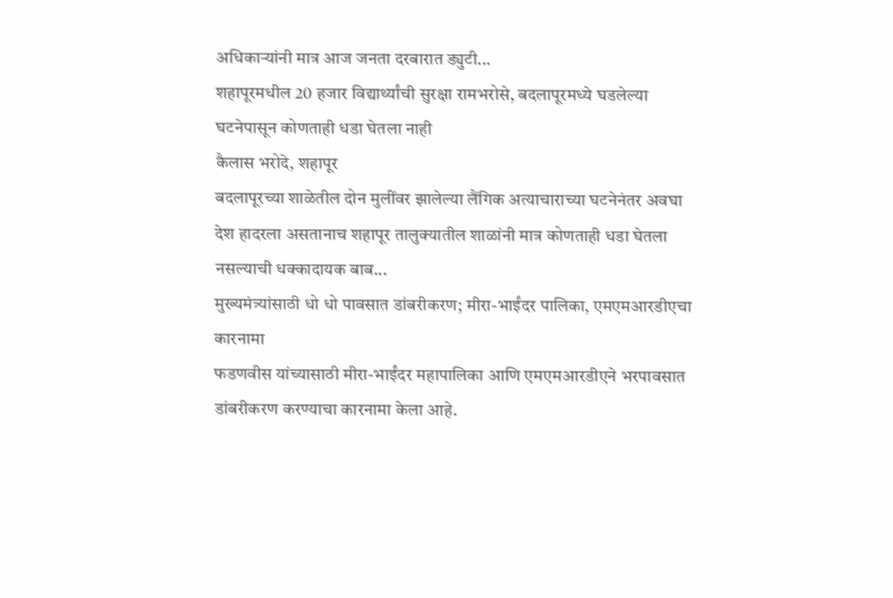अधिकाऱ्यांनी मात्र आज जनता दरबारात ड्युटी...
शहापूरमधील 20 हजार विद्यार्थ्यांची सुरक्षा रामभरोसे, बदलापूरमध्ये घडलेल्या घटनेपासून कोणताही धडा घेतला नाही
कैलास भरोदे, शहापूर
बदलापूरच्या शाळेतील दोन मुलींवर झालेल्या लैंगिक अत्याचाराच्या घटनेनंतर अवघा देश हादरला असतानाच शहापूर तालुक्यातील शाळांनी मात्र कोणताही धडा घेतला नसल्याची धक्कादायक बाब...
मुख्यमंत्र्यांसाठी धो धो पावसात डांबरीकरण; मीरा-भाईंदर पालिका, एमएमआरडीएचा कारनामा
फडणवीस यांच्यासाठी मीरा-भाईंदर महापालिका आणि एमएमआरडीएने भरपावसात डांबरीकरण करण्याचा कारनामा केला आहे.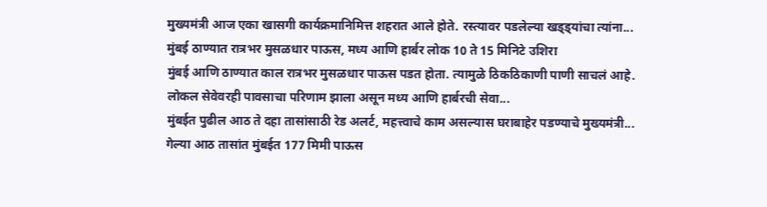मुख्यमंत्री आज एका खासगी कार्यक्रमानिमित्त शहरात आले होते. रस्त्यावर पडलेल्या खड्ड्यांचा त्यांना...
मुंबई ठाण्यात रात्रभर मुसळधार पाऊस, मध्य आणि हार्बर लोक 10 ते 15 मिनिटे उशिरा
मुंबई आणि ठाण्यात काल रात्रभर मुसळधार पाऊस पडत होता. त्यामुळे ठिकठिकाणी पाणी साचलं आहे. लोकल सेवेवरही पावसाचा परिणाम झाला असून मध्य आणि हार्बरची सेवा...
मुंबईत पुढील आठ ते दहा तासांसाठी रेड अलर्ट, महत्त्वाचे काम असल्यास घराबाहेर पडण्याचे मुख्यमंत्री...
गेल्या आठ तासांत मुंबईत 177 मिमी पाऊस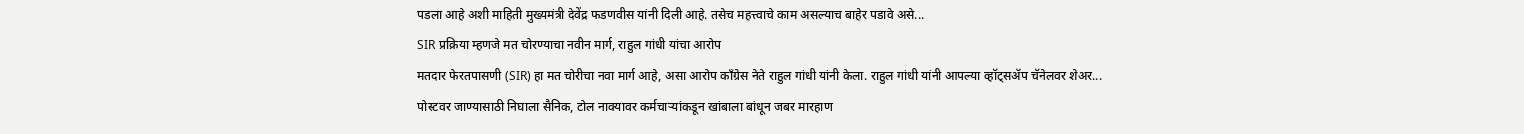पडला आहे अशी माहिती मुख्यमंत्री देवेंद्र फडणवीस यांनी दिली आहे. तसेच महत्त्वाचे काम असल्याच बाहेर पडावे असे...
SIR प्रक्रिया म्हणजे मत चोरण्याचा नवीन मार्ग, राहुल गांधी यांचा आरोप
मतदार फेरतपासणी (SIR) हा मत चोरीचा नवा मार्ग आहे, असा आरोप काँग्रेस नेते राहुल गांधी यांनी केला. राहुल गांधी यांनी आपल्या व्हॉट्सॲप चॅनेलवर शेअर...
पोस्टवर जाण्यासाठी निघाला सैनिक, टोल नाक्यावर कर्मचाऱ्यांकडून खांबाला बांधून जबर मारहाण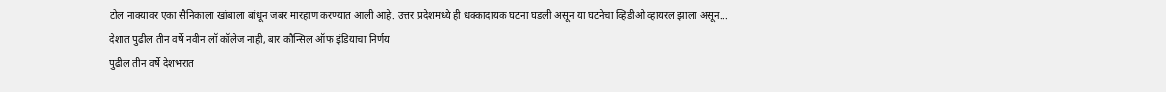टोल नाक्यावर एका सैनिकाला खांबाला बांधून जबर मारहाण करण्यात आली आहे. उत्तर प्रदेशमध्ये ही धक्कादायक घटना घडली असून या घटनेचा व्हिडीओ व्हायरल झाला असून...
देशात पुढील तीन वर्षे नवीन लॉ कॉलेज नाही, बार कौन्सिल ऑफ इंडियाचा निर्णय
पुढील तीन वर्षे देशभरात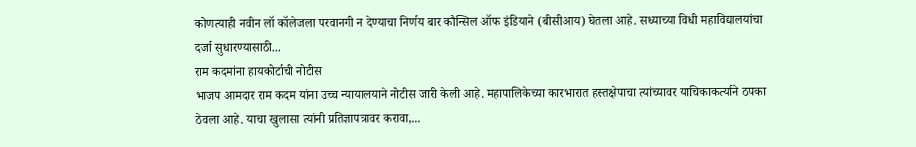कोणत्याही नवीन लॉ कॉलेजला परवानगी न देण्याचा निर्णय बार कौन्सिल ऑफ इंडियाने (बीसीआय) घेतला आहे. सध्याच्या विधी महाविद्यालयांचा दर्जा सुधारण्यासाठी...
राम कदमांना हायकोर्टाची नोटीस
भाजप आमदार राम कदम यांना उच्च न्यायालयाने नोटीस जारी केली आहे. महापालिकेच्या कारभारात हस्तक्षेपाचा त्यांच्यावर याचिकाकर्त्याने ठपका ठेवला आहे. याचा खुलासा त्यांनी प्रतिज्ञापत्रावर करावा,...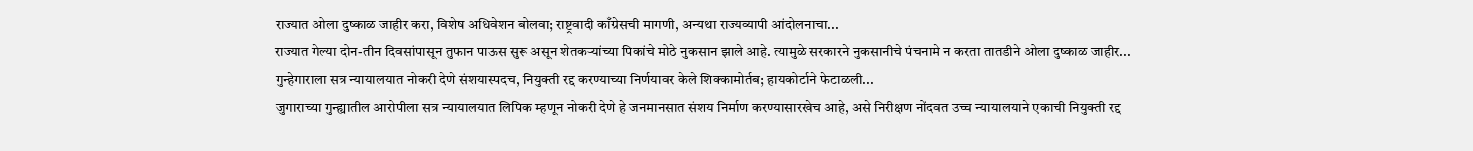राज्यात ओला दुष्काळ जाहीर करा, विशेष अधिवेशन बोलवा; राष्ट्रवादी काँग्रेसची मागणी, अन्यथा राज्यव्यापी आंदोलनाचा...
राज्यात गेल्या दोन-तीन दिवसांपासून तुफान पाऊस सुरू असून शेतकऱ्यांच्या पिकांचे मोठे नुकसान झाले आहे. त्यामुळे सरकारने नुकसानीचे पंचनामे न करता तातडीने ओला दुष्काळ जाहीर...
गुन्हेगाराला सत्र न्यायालयात नोकरी देणे संशयास्पदच, नियुक्ती रद्द करण्याच्या निर्णयावर केले शिक्कामोर्तब; हायकोर्टाने फेटाळली...
जुगाराच्या गुन्ह्यातील आरोपीला सत्र न्यायालयात लिपिक म्हणून नोकरी देणे हे जनमानसात संशय निर्माण करण्यासारखेच आहे, असे निरीक्षण नोंदवत उच्च न्यायालयाने एकाची नियुक्ती रद्द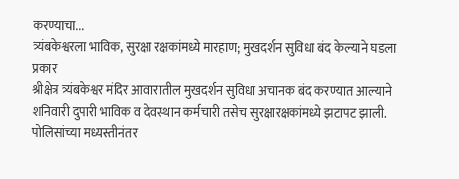करण्याचा...
त्र्यंबकेश्वरला भाविक, सुरक्षा रक्षकांमध्ये मारहाण; मुखदर्शन सुविधा बंद केल्याने घडला प्रकार
श्रीक्षेत्र त्र्यंबकेश्वर मंदिर आवारातील मुखदर्शन सुविधा अचानक बंद करण्यात आल्याने शनिवारी दुपारी भाविक व देवस्थान कर्मचारी तसेच सुरक्षारक्षकांमध्ये झटापट झाली. पोलिसांच्या मध्यस्तीनंतर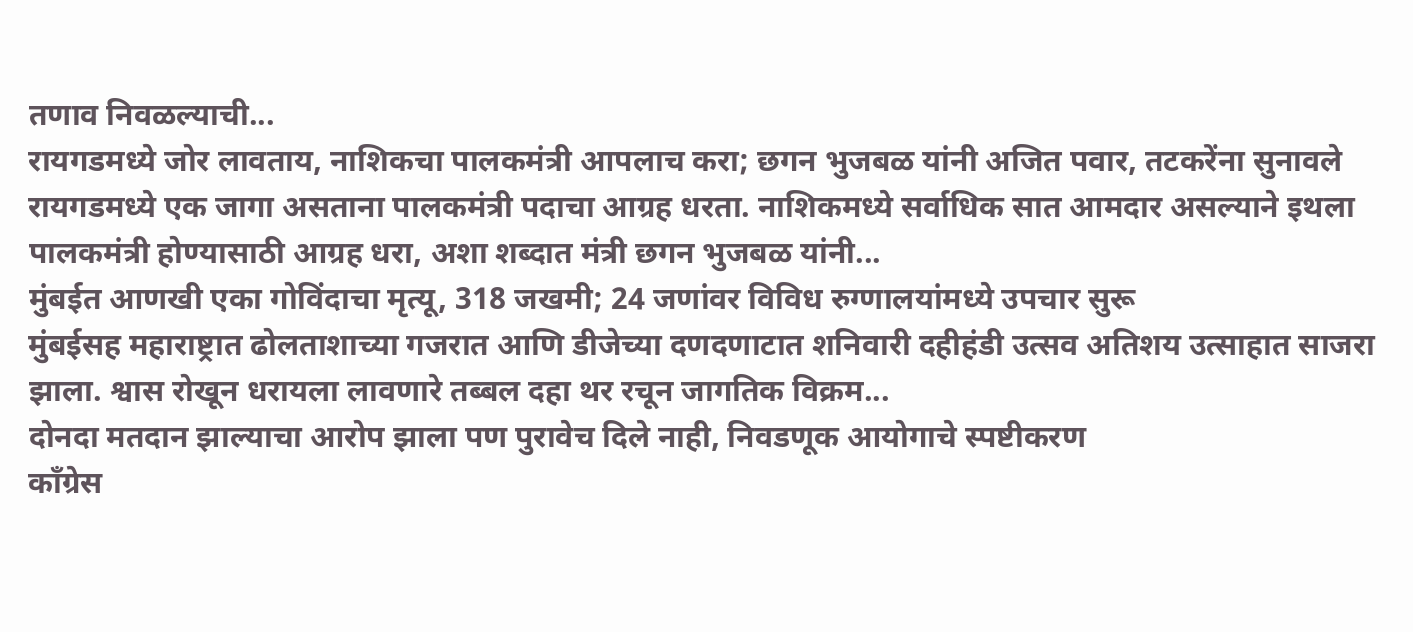तणाव निवळल्याची...
रायगडमध्ये जोर लावताय, नाशिकचा पालकमंत्री आपलाच करा; छगन भुजबळ यांनी अजित पवार, तटकरेंना सुनावले
रायगडमध्ये एक जागा असताना पालकमंत्री पदाचा आग्रह धरता. नाशिकमध्ये सर्वाधिक सात आमदार असल्याने इथला पालकमंत्री होण्यासाठी आग्रह धरा, अशा शब्दात मंत्री छगन भुजबळ यांनी...
मुंबईत आणखी एका गोविंदाचा मृत्यू, 318 जखमी; 24 जणांवर विविध रुग्णालयांमध्ये उपचार सुरू
मुंबईसह महाराष्ट्रात ढोलताशाच्या गजरात आणि डीजेच्या दणदणाटात शनिवारी दहीहंडी उत्सव अतिशय उत्साहात साजरा झाला. श्वास रोखून धरायला लावणारे तब्बल दहा थर रचून जागतिक विक्रम...
दोनदा मतदान झाल्याचा आरोप झाला पण पुरावेच दिले नाही, निवडणूक आयोगाचे स्पष्टीकरण
काँग्रेस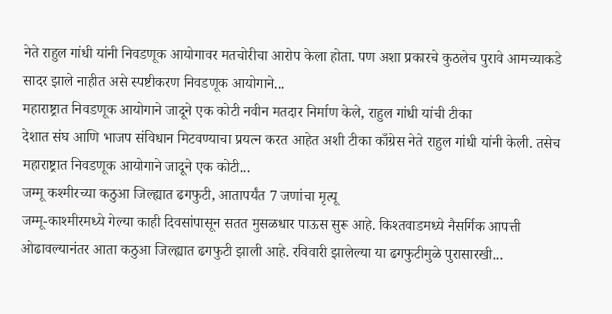नेते राहुल गांधी यांनी निवडणूक आयोगावर मतचोरीचा आरोप केला होता. पण अशा प्रकारचे कुठलेच पुरावे आमच्याकडे सादर झाले नाहीत असे स्पष्टीकरण निवडणूक आयोगाने...
महाराष्ट्रात निवडणूक आयोगाने जादूने एक कोटी नवीन मतदार निर्माण केले, राहुल गांधी यांची टीका
देशात संघ आणि भाजप संविधान मिटवण्याचा प्रयत्न करत आहेत अशी टीका काँग्रेस नेते राहुल गांधी यांनी केली. तसेच महाराष्ट्रात निवडणूक आयोगाने जादूने एक कोटी...
जम्मू कश्मीरच्या कठुआ जिल्ह्यात ढगफुटी, आतापर्यंत 7 जणांचा मृत्यू
जम्मू-काश्मीरमध्ये गेल्या काही दिवसांपासून सतत मुसळधार पाऊस सुरू आहे. किश्तवाडमध्ये नैसर्गिक आपत्ती ओढावल्यानंतर आता कठुआ जिल्ह्यात ढगफुटी झाली आहे. रविवारी झालेल्या या ढगफुटीमुळे पुरासारखी...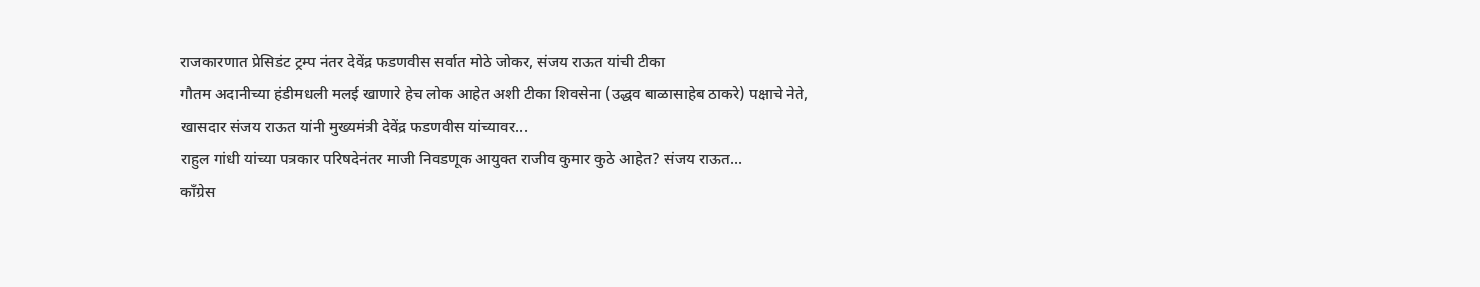राजकारणात प्रेसिडंट ट्रम्प नंतर देवेंद्र फडणवीस सर्वात मोठे जोकर, संजय राऊत यांची टीका
गौतम अदानीच्या हंडीमधली मलई खाणारे हेच लोक आहेत अशी टीका शिवसेना (उद्धव बाळासाहेब ठाकरे) पक्षाचे नेते, खासदार संजय राऊत यांनी मुख्यमंत्री देवेंद्र फडणवीस यांच्यावर...
राहुल गांधी यांच्या पत्रकार परिषदेनंतर माजी निवडणूक आयुक्त राजीव कुमार कुठे आहेत? संजय राऊत...
काँग्रेस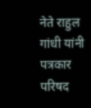नेते राहुल गांधी यांनी पत्रकार परिषद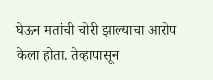घेऊन मतांची चोरी झाल्याचा आरोप केला होता. तेव्हापासून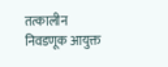तत्कालीन निवडणूक आयुक्त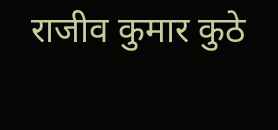राजीव कुमार कुठे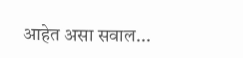आहेत असा सवाल...